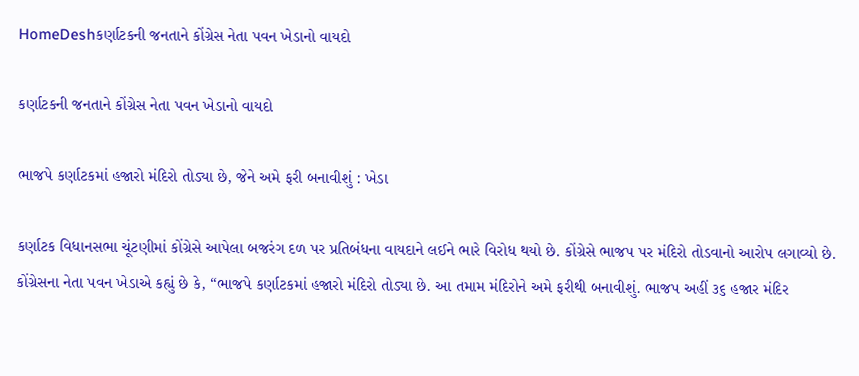HomeDeshકર્ણાટકની જનતાને કોંગ્રેસ નેતા પવન ખેડાનો વાયદો

કર્ણાટકની જનતાને કોંગ્રેસ નેતા પવન ખેડાનો વાયદો

ભાજપે કર્ણાટકમાં હજારો મંદિરો તોડ્યા છે, જેને અમે ફરી બનાવીશું : ખેડા

કર્ણાટક વિધાનસભા ચૂંટણીમાં કોંગ્રેસે આપેલા બજરંગ દળ પર પ્રતિબંધના વાયદાને લઈને ભારે વિરોધ થયો છે. કોંગ્રેસે ભાજપ પર મંદિરો તોડવાનો આરોપ લગાવ્યો છે. કોંગ્રેસના નેતા પવન ખેડાએ કહ્યું છે કે, “ભાજપે કર્ણાટકમાં હજારો મંદિરો તોડ્યા છે. આ તમામ મંદિરોને અમે ફરીથી બનાવીશું. ભાજપ અહીં ૩૬ હજાર મંદિર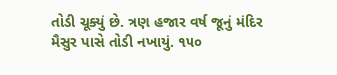તોડી ચૂક્યું છે. ત્રણ હજાર વર્ષ જૂનું મંદિર મૈસુર પાસે તોડી નખાયું. ૧૫૦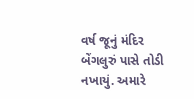વર્ષ જૂનું મંદિર બેંગલુરું પાસે તોડી નખાયું. અમારે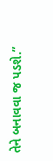તેને બનાવવા જ પડશે.”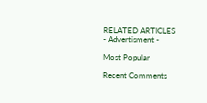RELATED ARTICLES
- Advertisment -

Most Popular

Recent Comments